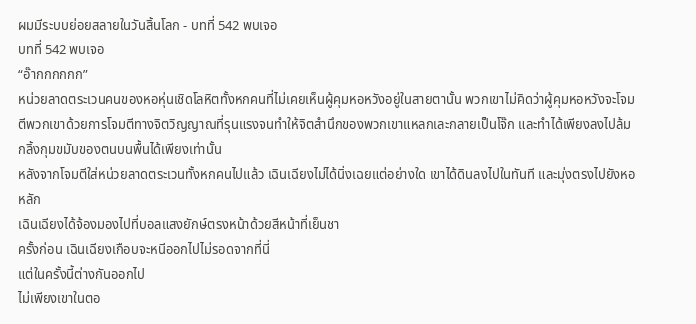ผมมีระบบย่อยสลายในวันสิ้นโลก - บทที่ 542 พบเจอ
บทที่ 542 พบเจอ
“อ๊ากกกกกก”
หน่วยลาดตระเวนคนของหอหุ่นเชิดโลหิตทั้งหกคนที่ไม่เคยเห็นผู้คุมหอหวังอยู่ในสายตานั้น พวกเขาไม่คิดว่าผู้คุมหอหวังจะโจมตีพวกเขาด้วยการโจมตีทางจิตวิญญาณที่รุนแรงจนทำให้จิตสำนึกของพวกเขาแหลกเละกลายเป็นโจ๊ก และทำได้เพียงลงไปล้มกลิ้งกุมขมับของตนบนพื้นได้เพียงเท่านั้น
หลังจากโจมตีใส่หน่วยลาดตระเวนทั้งหกคนไปแล้ว เฉินเฉียงไม่ได้นิ่งเฉยแต่อย่างใด เขาได้ดินลงไปในทันที และมุ่งตรงไปยังหอหลัก
เฉินเฉียงได้จ้องมองไปที่บอลแสงยักษ์ตรงหน้าด้วยสีหน้าที่เย็นชา
ครั้งก่อน เฉินเฉียงเกือบจะหนีออกไปไม่รอดจากที่นี่
แต่ในครั้งนี้ต่างกันออกไป
ไม่เพียงเขาในตอ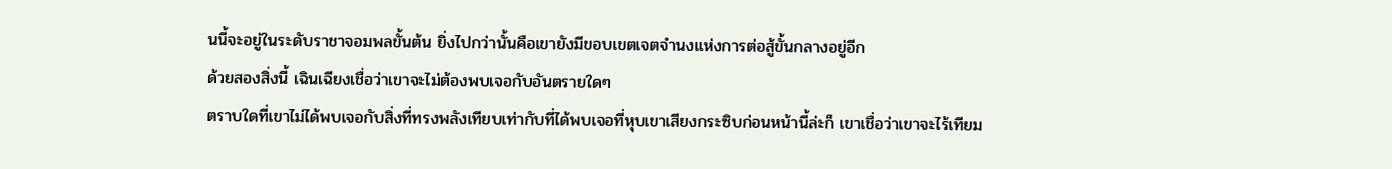นนี้จะอยู่ในระดับราชาจอมพลขั้นต้น ยิ่งไปกว่านั้นคือเขายังมีขอบเขตเจตจำนงแห่งการต่อสู้ขั้นกลางอยู่อีก
ด้วยสองสิ่งนี้ เฉินเฉียงเชื่อว่าเขาจะไม่ต้องพบเจอกับอันตรายใดๆ
ตราบใดที่เขาไม่ได้พบเจอกับสิ่งที่ทรงพลังเทียบเท่ากับที่ได้พบเจอที่หุบเขาเสียงกระซิบก่อนหน้านี้ล่ะก็ เขาเชื่อว่าเขาจะไร้เทียม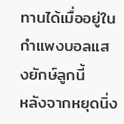ทานได้เมื่ออยู่ในกำแพงบอลแสงยักษ์ลูกนี้
หลังจากหยุดนิ่ง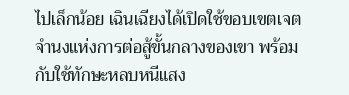ไปเล็กน้อย เฉินเฉียงได้เปิดใช้ขอบเขตเจตจำนงแห่งการต่อสู้ขั้นกลางของเขา พร้อมกับใช้ทักษะหลบหนีแสง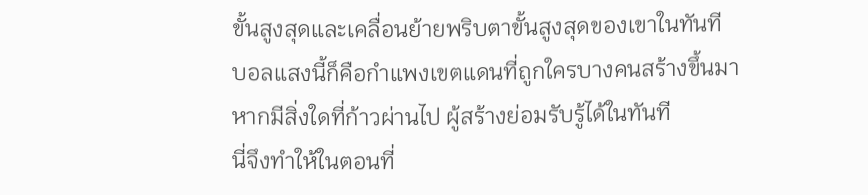ขั้นสูงสุดและเคลื่อนย้ายพริบตาขั้นสูงสุดของเขาในทันที
บอลแสงนี้ก็คือกำแพงเขตแดนที่ถูกใครบางคนสร้างขึ้นมา
หากมีสิ่งใดที่ก้าวผ่านไป ผู้สร้างย่อมรับรู้ได้ในทันที
นี่จึงทำให้ในตอนที่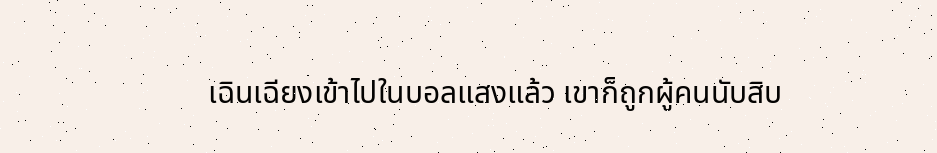เฉินเฉียงเข้าไปในบอลแสงแล้ว เขาก็ถูกผู้คนนับสิบ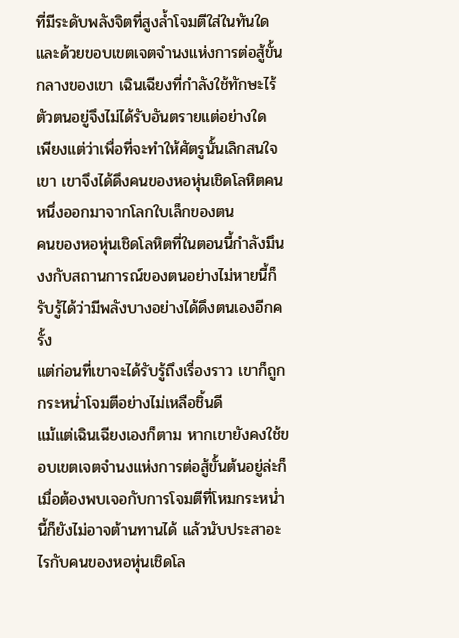ที่มีระดับพลังจิตที่สูงล้ำโจมตีใส่ในทันใด
และด้วยขอบเขตเจตจำนงแห่งการต่อสู้ขั้นกลางของเขา เฉินเฉียงที่กำลังใช้ทักษะไร้ตัวตนอยู่จึงไม่ได้รับอันตรายแต่อย่างใด
เพียงแต่ว่าเพื่อที่จะทำให้ศัตรูนั้นเลิกสนใจเขา เขาจึงได้ดึงคนของหอหุ่นเชิดโลหิตคนหนึ่งออกมาจากโลกใบเล็กของตน
คนของหอหุ่นเชิดโลหิตที่ในตอนนี้กำลังมึนงงกับสถานการณ์ของตนอย่างไม่หายนี้ก็รับรู้ได้ว่ามีพลังบางอย่างได้ดึงตนเองอีกครั้ง
แต่ก่อนที่เขาจะได้รับรู้ถึงเรื่องราว เขาก็ถูกกระหน่ำโจมตีอย่างไม่เหลือชิ้นดี
แม้แต่เฉินเฉียงเองก็ตาม หากเขายังคงใช้ขอบเขตเจตจำนงแห่งการต่อสู้ขั้นต้นอยู่ล่ะก็ เมื่อต้องพบเจอกับการโจมตีที่โหมกระหน่ำนี้ก็ยังไม่อาจต้านทานได้ แล้วนับประสาอะไรกับคนของหอหุ่นเชิดโล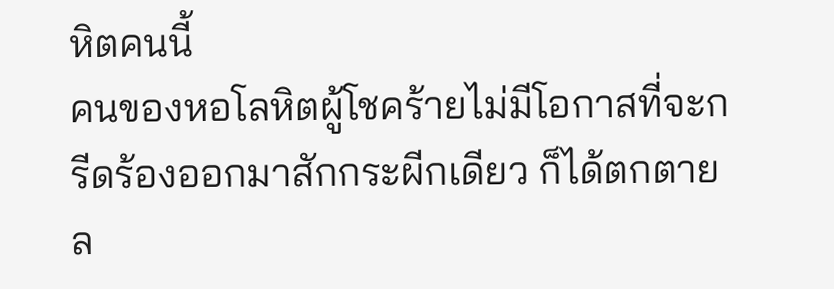หิตคนนี้
คนของหอโลหิตผู้โชคร้ายไม่มีโอกาสที่จะกรีดร้องออกมาสักกระผีกเดียว ก็ได้ตกตายล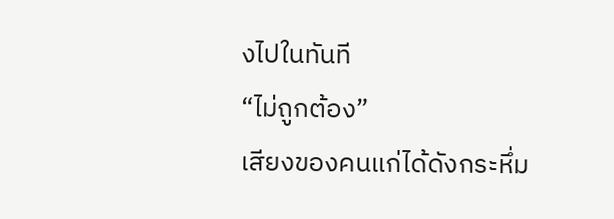งไปในทันที
“ไม่ถูกต้อง”
เสียงของคนแก่ได้ดังกระหึ่ม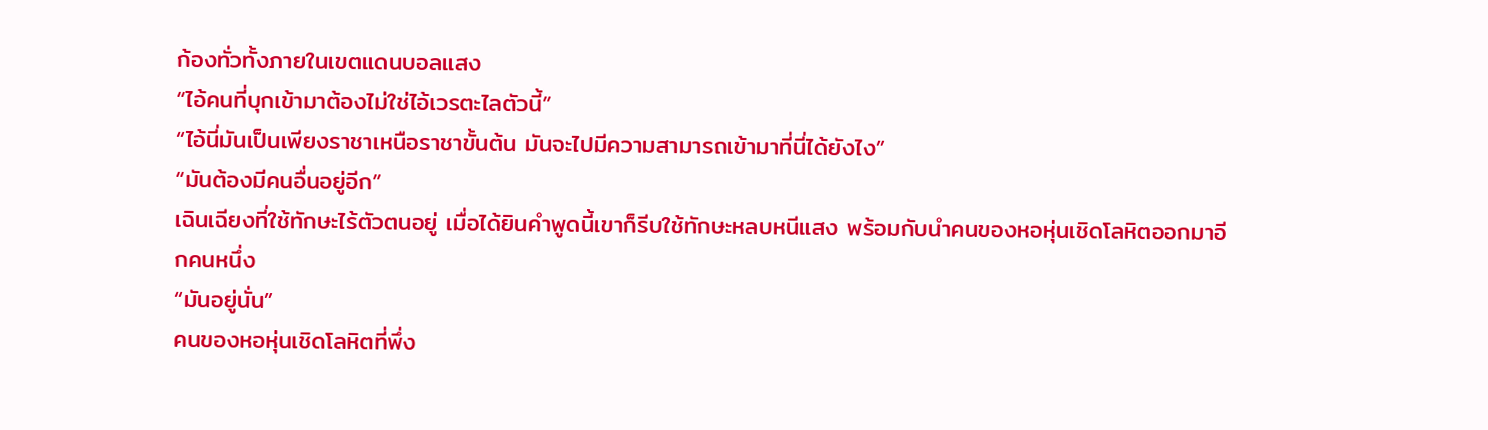ก้องทั่วทั้งภายในเขตแดนบอลแสง
“ไอ้คนที่บุกเข้ามาต้องไม่ใช่ไอ้เวรตะไลตัวนี้”
“ไอ้นี่มันเป็นเพียงราชาเหนือราชาขั้นต้น มันจะไปมีความสามารถเข้ามาที่นี่ได้ยังไง”
“มันต้องมีคนอื่นอยู่อีก”
เฉินเฉียงที่ใช้ทักษะไร้ตัวตนอยู่ เมื่อได้ยินคำพูดนี้เขาก็รีบใช้ทักษะหลบหนีแสง พร้อมกับนำคนของหอหุ่นเชิดโลหิตออกมาอีกคนหนึ่ง
“มันอยู่นั่น”
คนของหอหุ่นเชิดโลหิตที่พึ่ง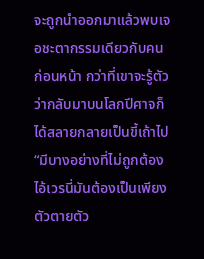จะถูกนำออกมาแล้วพบเจอชะตากรรมเดียวกับคนก่อนหน้า กว่าที่เขาจะรู้ตัวว่ากลับมาบนโลกปีศาจก็ได้สลายกลายเป็นขี้เถ้าไป
“มีบางอย่างที่ไม่ถูกต้อง ไอ้เวรนี่มันต้องเป็นเพียงตัวตายตัว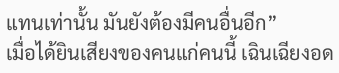แทนเท่านั้น มันยังต้องมีคนอื่นอีก”
เมื่อได้ยินเสียงของคนแก่คนนี้ เฉินเฉียงอด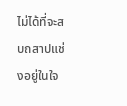ไม่ได้ที่จะสบถสาปแช่งอยู่ในใจ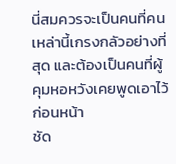นี่สมควรจะเป็นคนที่คนเหล่านี้เกรงกลัวอย่างที่สุด และต้องเป็นคนที่ผู้คุมหอหวังเคยพูดเอาไว้ก่อนหน้า
ชัด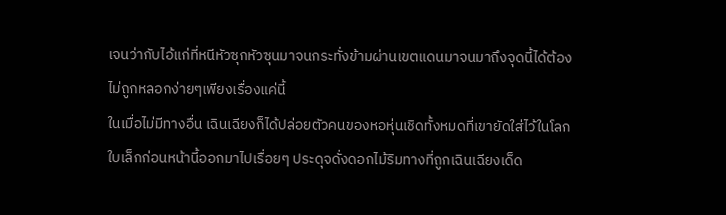เจนว่ากับไอ้แก่ที่หนีหัวซุกหัวซุนมาจนกระทั่งข้ามผ่านเขตแดนมาจนมาถึงจุดนี้ได้ต้องไม่ถูกหลอกง่ายๆเพียงเรื่องแค่นี้
ในเมื่อไม่มีทางอื่น เฉินเฉียงก็ได้ปล่อยตัวคนของหอหุ่นเชิดทั้งหมดที่เขายัดใส่ไว้ในโลกใบเล็กก่อนหน้านี้ออกมาไปเรื่อยๆ ประดุจดั่งดอกไม้ริมทางที่ถูกเฉินเฉียงเด็ด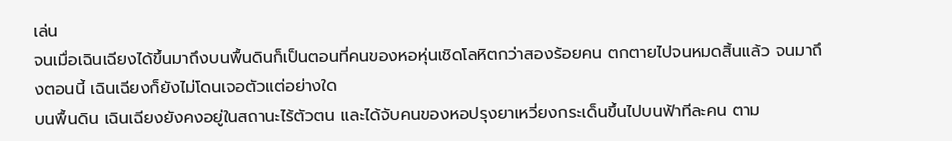เล่น
จนเมื่อเฉินเฉียงได้ขึ้นมาถึงบนพื้นดินก็เป็นตอนที่คนของหอหุ่นเชิดโลหิตกว่าสองร้อยคน ตกตายไปจนหมดสิ้นแล้ว จนมาถึงตอนนี้ เฉินเฉียงก็ยังไม่โดนเจอตัวแต่อย่างใด
บนพื้นดิน เฉินเฉียงยังคงอยู่ในสถานะไร้ตัวตน และได้จับคนของหอปรุงยาเหวี่ยงกระเด็นขึ้นไปบนฟ้าทีละคน ตาม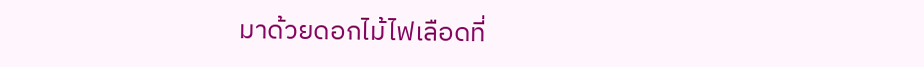มาด้วยดอกไม้ไฟเลือดที่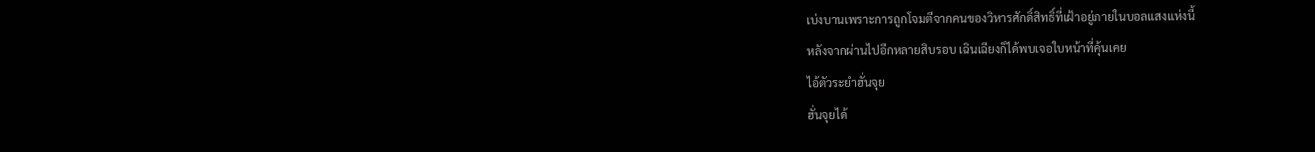เบ่งบานเพราะการถูกโจมตีจากคนของวิหารศักดิ์สิทธิ์ที่เฝ้าอยู่ภายในบอลแสงแห่งนี้
หลังจากผ่านไปอีกหลายสิบรอบ เฉินเฉียงก็ได้พบเจอใบหน้าที่คุ้นเคย
ไอ้ตัวระยำฮั่นจุย
ฮั่นจุยได้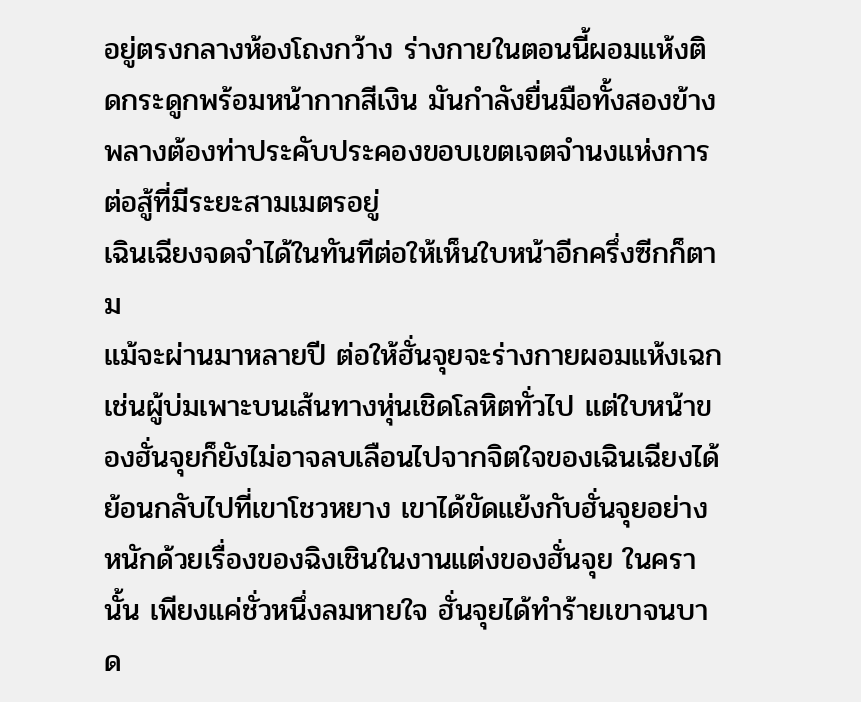อยู่ตรงกลางห้องโถงกว้าง ร่างกายในตอนนี้ผอมแห้งติดกระดูกพร้อมหน้ากากสีเงิน มันกำลังยื่นมือทั้งสองข้างพลางต้องท่าประคับประคองขอบเขตเจตจำนงแห่งการต่อสู้ที่มีระยะสามเมตรอยู่
เฉินเฉียงจดจำได้ในทันทีต่อให้เห็นใบหน้าอีกครึ่งซีกก็ตาม
แม้จะผ่านมาหลายปี ต่อให้ฮั่นจุยจะร่างกายผอมแห้งเฉกเช่นผู้บ่มเพาะบนเส้นทางหุ่นเชิดโลหิตทั่วไป แต่ใบหน้าของฮั่นจุยก็ยังไม่อาจลบเลือนไปจากจิตใจของเฉินเฉียงได้
ย้อนกลับไปที่เขาโชวหยาง เขาได้ขัดแย้งกับฮั่นจุยอย่างหนักด้วยเรื่องของฉิงเชินในงานแต่งของฮั่นจุย ในครานั้น เพียงแค่ชั่วหนึ่งลมหายใจ ฮั่นจุยได้ทำร้ายเขาจนบาด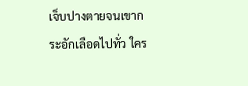เจ็บปางตายจนเขากระอักเลือดไปทั่ว ใคร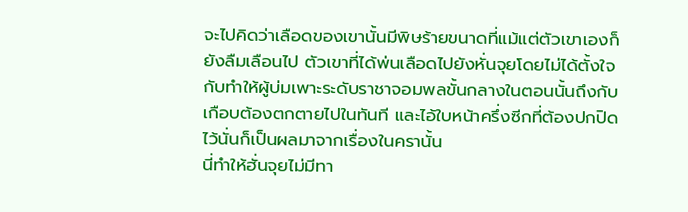จะไปคิดว่าเลือดของเขานั้นมีพิษร้ายขนาดที่แม้แต่ตัวเขาเองก็ยังลืมเลือนไป ตัวเขาที่ได้พ่นเลือดไปยังหั่นจุยโดยไม่ได้ตั้งใจกับทำให้ผู้บ่มเพาะระดับราชาจอมพลขั้นกลางในตอนนั้นถึงกับเกือบต้องตกตายไปในทันที และไอ้ใบหน้าครึ่งซีกที่ต้องปกปิดไว้นั่นก็เป็นผลมาจากเรื่องในครานั้น
นี่ทำให้ฮั่นจุยไม่มีทา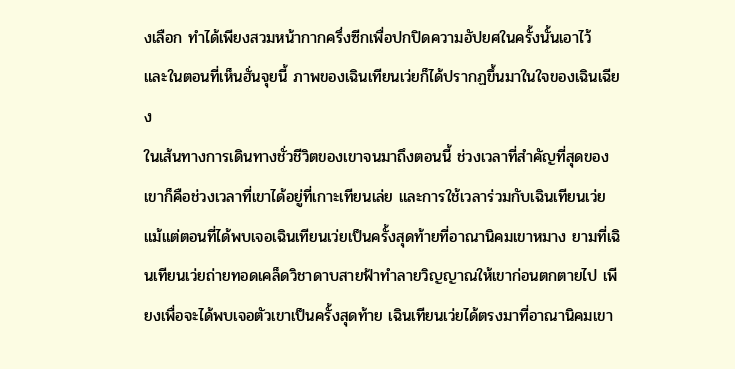งเลือก ทำได้เพียงสวมหน้ากากครึ่งซีกเพื่อปกปิดความอัปยศในครั้งนั้นเอาไว้
และในตอนที่เห็นฮั่นจุยนี้ ภาพของเฉินเทียนเว่ยก็ได้ปรากฏขึ้นมาในใจของเฉินเฉียง
ในเส้นทางการเดินทางชั่วชีวิตของเขาจนมาถึงตอนนี้ ช่วงเวลาที่สำคัญที่สุดของเขาก็คือช่วงเวลาที่เขาได้อยู่ที่เกาะเทียนเล่ย และการใช้เวลาร่วมกับเฉินเทียนเว่ย
แม้แต่ตอนที่ได้พบเจอเฉินเทียนเว่ยเป็นครั้งสุดท้ายที่อาณานิคมเขาหมาง ยามที่เฉินเทียนเว่ยถ่ายทอดเคล็ดวิชาดาบสายฟ้าทำลายวิญญาณให้เขาก่อนตกตายไป เพียงเพื่อจะได้พบเจอตัวเขาเป็นครั้งสุดท้าย เฉินเทียนเว่ยได้ตรงมาที่อาณานิคมเขา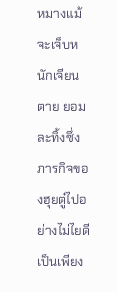หมางแม้จะเจ็บหนักเจียนตาย ยอมละทิ้งซึ่งภารกิจของฮุยตู๋ไปอย่างไม่ไยดี
เป็นเพียง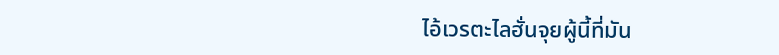ไอ้เวรตะไลฮั่นจุยผู้นี้ที่มัน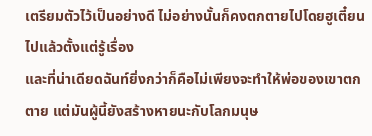เตรียมตัวไว้เป็นอย่างดี ไม่อย่างนั้นก็คงตกตายไปโดยฮูเตี๋ยนไปแล้วตั้งแต่รู้เรื่อง
และที่น่าเดียดฉันท์ยิ่งกว่าก็คือไม่เพียงจะทำให้พ่อของเขาตกตาย แต่มันผู้นี้ยังสร้างหายนะกับโลกมนุษ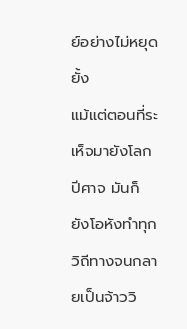ย์อย่างไม่หยุดยั้ง
แม้แต่ตอนที่ระเห็จมายังโลกปีศาจ มันก็ยังโอหังทำทุกวิถีทางจนกลายเป็นจ้าววิ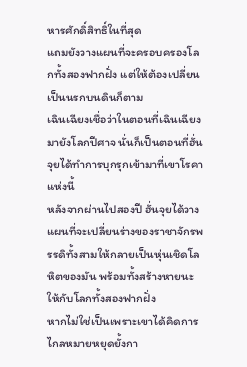หารศักดิ์สิทธิ์ในที่สุด
แถมยังวางแผนที่จะครอบครองโลกทั้งสองฟากฝั่ง แต่ให้ต้องเปลี่ยนเป็นนรกบนดินก็ตาม
เฉินเฉียงเชื่อว่าในตอนที่เฉินเฉียงมายังโลกปีศาจ นั่นก็เป็นตอนที่ฮั่นจุยได้ทำการบุกรุกเข้ามาที่เขาโรคาแห่งนี้
หลังจากผ่านไปสองปี ฮั่นจุยได้วางแผนที่จะเปลี่ยนร่างของราชาจักรพรรดิทั้งสามให้กลายเป็นหุ่นเชิดโลหิตของมัน พร้อมทั้งสร้างหายนะให้กับโลกทั้งสองฟากฝั่ง
หากไม่ใช่เป็นเพราะเขาได้คิดการไกลหมายหยุดยั้งกา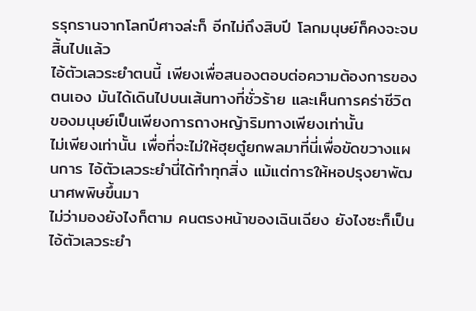รรุกรานจากโลกปีศาจล่ะก็ อีกไม่ถึงสิบปี โลกมนุษย์ก็คงจะจบสิ้นไปแล้ว
ไอ้ตัวเลวระยำตนนี้ เพียงเพื่อสนองตอบต่อความต้องการของตนเอง มันได้เดินไปบนเส้นทางที่ชั่วร้าย และเห็นการคร่าชีวิตของมนุษย์เป็นเพียงการถางหญ้าริมทางเพียงเท่านั้น
ไม่เพียงเท่านั้น เพื่อที่จะไม่ให้ฮุยตู๋ยกพลมาที่นี่เพื่อขัดขวางแผนการ ไอ้ตัวเลวระยำนี่ได้ทำทุกสิ่ง แม้แต่การให้หอปรุงยาพัฒนาศพพิษขึ้นมา
ไม่ว่ามองยังไงก็ตาม คนตรงหน้าของเฉินเฉียง ยังไงซะก็เป็นไอ้ตัวเลวระยำ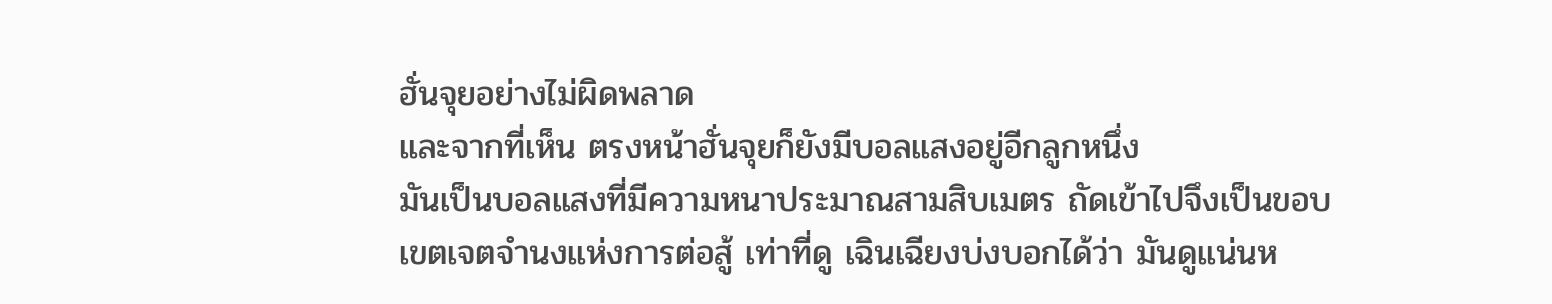ฮั่นจุยอย่างไม่ผิดพลาด
และจากที่เห็น ตรงหน้าฮั่นจุยก็ยังมีบอลแสงอยู่อีกลูกหนึ่ง
มันเป็นบอลแสงที่มีความหนาประมาณสามสิบเมตร ถัดเข้าไปจึงเป็นขอบเขตเจตจำนงแห่งการต่อสู้ เท่าที่ดู เฉินเฉียงบ่งบอกได้ว่า มันดูแน่นห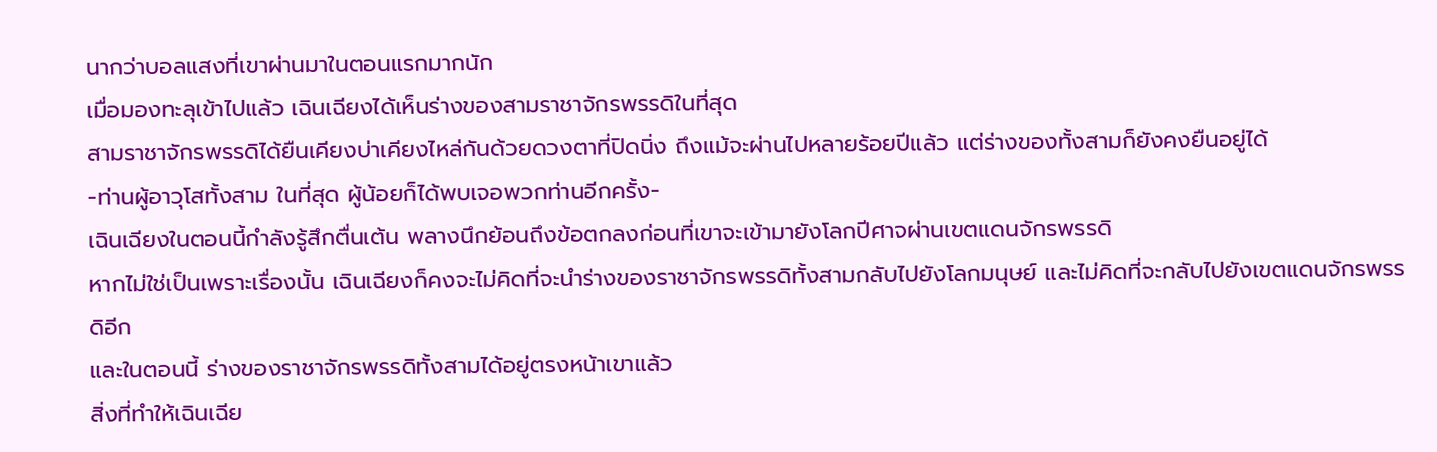นากว่าบอลแสงที่เขาผ่านมาในตอนแรกมากนัก
เมื่อมองทะลุเข้าไปแล้ว เฉินเฉียงได้เห็นร่างของสามราชาจักรพรรดิในที่สุด
สามราชาจักรพรรดิได้ยืนเคียงบ่าเคียงไหล่กันด้วยดวงตาที่ปิดนิ่ง ถึงแม้จะผ่านไปหลายร้อยปีแล้ว แต่ร่างของทั้งสามก็ยังคงยืนอยู่ได้
-ท่านผู้อาวุโสทั้งสาม ในที่สุด ผู้น้อยก็ได้พบเจอพวกท่านอีกครั้ง-
เฉินเฉียงในตอนนี้กำลังรู้สึกตื่นเต้น พลางนึกย้อนถึงข้อตกลงก่อนที่เขาจะเข้ามายังโลกปีศาจผ่านเขตแดนจักรพรรดิ
หากไม่ใช่เป็นเพราะเรื่องนั้น เฉินเฉียงก็คงจะไม่คิดที่จะนำร่างของราชาจักรพรรดิทั้งสามกลับไปยังโลกมนุษย์ และไม่คิดที่จะกลับไปยังเขตแดนจักรพรรดิอีก
และในตอนนี้ ร่างของราชาจักรพรรดิทั้งสามได้อยู่ตรงหน้าเขาแล้ว
สิ่งที่ทำให้เฉินเฉีย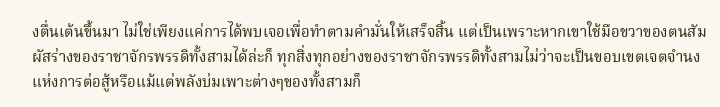งตื่นเต้นขึ้นมา ไม่ใช่เพียงแค่การได้พบเจอเพื่อทำตามคำมั่นให้เสร็จสิ้น แต่เป็นเพราะหากเขาใช้มือขวาของตนสัมผัสร่างของราชาจักรพรรดิทั้งสามได้ล่ะก็ ทุกสิ่งทุกอย่างของราชาจักรพรรดิทั้งสามไม่ว่าจะเป็นขอบเขตเจตจำนงแห่งการต่อสู้หรือแม้แต่พลังบ่มเพาะต่างๆของทั้งสามก็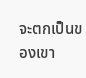จะตกเป็นของเขา